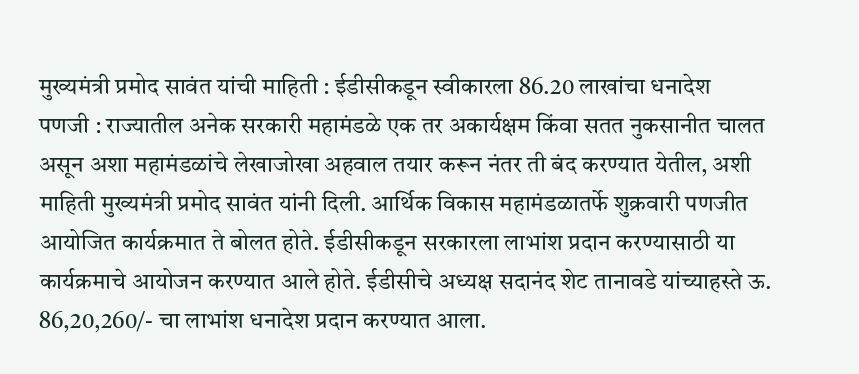मुख्यमंत्री प्रमोद सावंत यांची माहिती : ईडीसीकडून स्वीकारला 86.20 लाखांचा धनादेश
पणजी : राज्यातील अनेक सरकारी महामंडळे एक तर अकार्यक्षम किंवा सतत नुकसानीत चालत असून अशा महामंडळांचे लेखाजोखा अहवाल तयार करून नंतर ती बंद करण्यात येतील, अशी माहिती मुख्यमंत्री प्रमोद सावंत यांनी दिली. आर्थिक विकास महामंडळातर्फे शुक्रवारी पणजीत आयोजित कार्यक्रमात ते बोलत होते. ईडीसीकडून सरकारला लाभांश प्रदान करण्यासाठी या कार्यक्रमाचे आयोजन करण्यात आले होते. ईडीसीचे अध्यक्ष सदानंद शेट तानावडे यांच्याहस्ते ऊ. 86,20,260/- चा लाभांश धनादेश प्रदान करण्यात आला.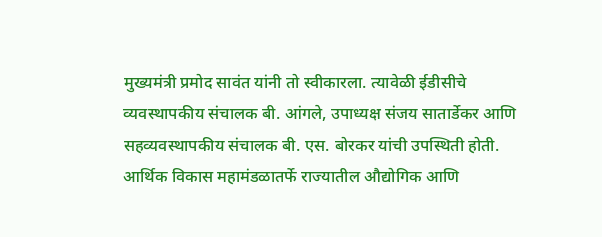मुख्यमंत्री प्रमोद सावंत यांनी तो स्वीकारला. त्यावेळी ईडीसीचे व्यवस्थापकीय संचालक बी. आंगले, उपाध्यक्ष संजय सातार्डेकर आणि सहव्यवस्थापकीय संचालक बी. एस. बोरकर यांची उपस्थिती होती. आर्थिक विकास महामंडळातर्फे राज्यातील औद्योगिक आणि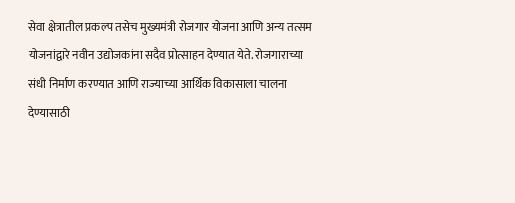सेवा क्षेत्रातील प्रकल्प तसेच मुख्यमंत्री रोजगार योजना आणि अन्य तत्सम योजनांद्वारे नवीन उद्योजकांना सदैव प्रोत्साहन देण्यात येते. रोजगाराच्या संधी निर्माण करण्यात आणि राज्याच्या आर्थिक विकासाला चालना देण्यासाठी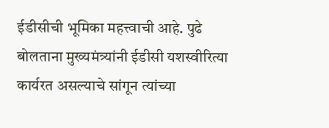ईडीसीची भूमिका महत्त्वाची आहे. पुढे बोलताना मुख्यमंत्र्यांनी ईडीसी यशस्वीरित्या कार्यरत असल्याचे सांगून त्यांच्या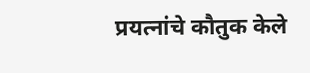प्रयत्नांचे कौतुक केले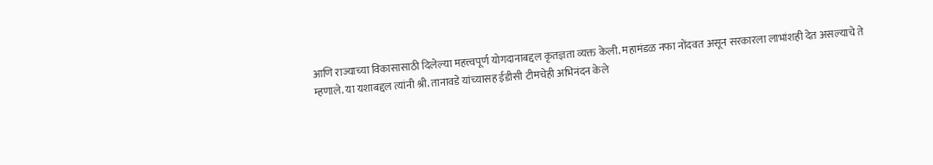आणि राज्याच्या विकासासाठी दिलेल्या महत्त्वपूर्ण योगदानाबद्दल कृतज्ञता व्यक्त केली. महामंडळ नफा नोंदवत असून सरकारला लाभांशही देत असल्याचे ते म्हणाले. या यशाबद्दल त्यांनी श्री. तानावडे यांच्यासह ईडीसी टीमचेही अभिनंदन केले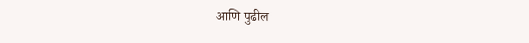आणि पुढील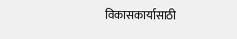विकासकार्यासाठी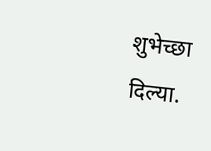शुभेच्छा दिल्या.